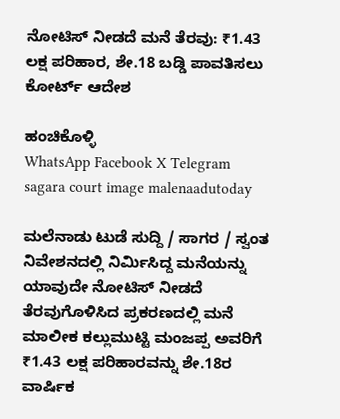ನೋಟಿಸ್ ನೀಡದೆ ಮನೆ ತೆರವು: ₹1.43 ಲಕ್ಷ ಪರಿಹಾರ, ಶೇ.18 ಬಡ್ಡಿ ಪಾವತಿಸಲು ಕೋರ್ಟ್ ಆದೇಶ

ಹಂಚಿಕೊಳ್ಳಿ
WhatsApp Facebook X Telegram
sagara court image malenaadutoday

ಮಲೆನಾಡು ಟುಡೆ ಸುದ್ದಿ / ಸಾಗರ / ಸ್ವಂತ ನಿವೇಶನದಲ್ಲಿ ನಿರ್ಮಿಸಿದ್ದ ಮನೆಯನ್ನು ಯಾವುದೇ ನೋಟಿಸ್ ನೀಡದೆ ತೆರವುಗೊಳಿಸಿದ ಪ್ರಕರಣದಲ್ಲಿ ಮನೆ ಮಾಲೀಕ ಕಲ್ಲುಮುಟ್ಟಿ ಮಂಜಪ್ಪ ಅವರಿಗೆ ₹1.43 ಲಕ್ಷ ಪರಿಹಾರವನ್ನು ಶೇ.18ರ ವಾರ್ಷಿಕ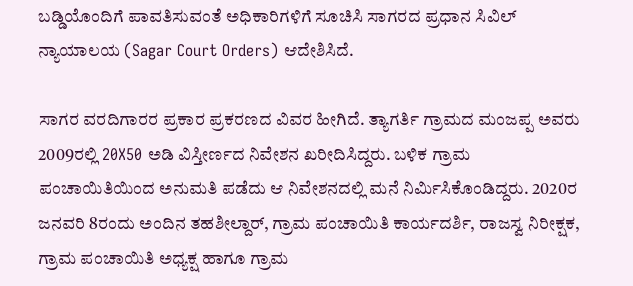ಬಡ್ಡಿಯೊಂದಿಗೆ ಪಾವತಿಸುವಂತೆ ಅಧಿಕಾರಿಗಳಿಗೆ ಸೂಚಿಸಿ ಸಾಗರದ ಪ್ರಧಾನ ಸಿವಿಲ್ ನ್ಯಾಯಾಲಯ (Sagar Court Orders) ಆದೇಶಿಸಿದೆ.

ಸಾಗರ ವರದಿಗಾರರ ಪ್ರಕಾರ ಪ್ರಕರಣದ ವಿವರ ಹೀಗಿದೆ. ತ್ಯಾಗರ್ತಿ ಗ್ರಾಮದ ಮಂಜಪ್ಪ ಅವರು 2009ರಲ್ಲಿ 20X50 ಅಡಿ ವಿಸ್ತೀರ್ಣದ ನಿವೇಶನ ಖರೀದಿಸಿದ್ದರು. ಬಳಿಕ ಗ್ರಾಮ ಪಂಚಾಯಿತಿಯಿಂದ ಅನುಮತಿ ಪಡೆದು ಆ ನಿವೇಶನದಲ್ಲಿ ಮನೆ ನಿರ್ಮಿಸಿಕೊಂಡಿದ್ದರು. 2020ರ ಜನವರಿ 8ರಂದು ಅಂದಿನ ತಹಶೀಲ್ದಾರ್, ಗ್ರಾಮ ಪಂಚಾಯಿತಿ ಕಾರ್ಯದರ್ಶಿ, ರಾಜಸ್ವ ನಿರೀಕ್ಷಕ, ಗ್ರಾಮ ಪಂಚಾಯಿತಿ ಅಧ್ಯಕ್ಷ ಹಾಗೂ ಗ್ರಾಮ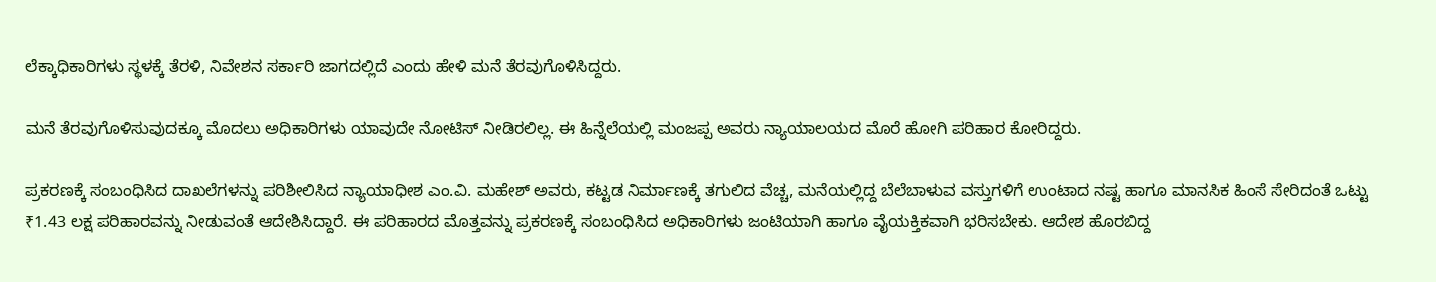ಲೆಕ್ಕಾಧಿಕಾರಿಗಳು ಸ್ಥಳಕ್ಕೆ ತೆರಳಿ, ನಿವೇಶನ ಸರ್ಕಾರಿ ಜಾಗದಲ್ಲಿದೆ ಎಂದು ಹೇಳಿ ಮನೆ ತೆರವುಗೊಳಿಸಿದ್ದರು.

ಮನೆ ತೆರವುಗೊಳಿಸುವುದಕ್ಕೂ ಮೊದಲು ಅಧಿಕಾರಿಗಳು ಯಾವುದೇ ನೋಟಿಸ್ ನೀಡಿರಲಿಲ್ಲ. ಈ ಹಿನ್ನೆಲೆಯಲ್ಲಿ ಮಂಜಪ್ಪ ಅವರು ನ್ಯಾಯಾಲಯದ ಮೊರೆ ಹೋಗಿ ಪರಿಹಾರ ಕೋರಿದ್ದರು.

ಪ್ರಕರಣಕ್ಕೆ ಸಂಬಂಧಿಸಿದ ದಾಖಲೆಗಳನ್ನು ಪರಿಶೀಲಿಸಿದ ನ್ಯಾಯಾಧೀಶ ಎಂ.ವಿ. ಮಹೇಶ್ ಅವರು, ಕಟ್ಟಡ ನಿರ್ಮಾಣಕ್ಕೆ ತಗುಲಿದ ವೆಚ್ಚ, ಮನೆಯಲ್ಲಿದ್ದ ಬೆಲೆಬಾಳುವ ವಸ್ತುಗಳಿಗೆ ಉಂಟಾದ ನಷ್ಟ ಹಾಗೂ ಮಾನಸಿಕ ಹಿಂಸೆ ಸೇರಿದಂತೆ ಒಟ್ಟು ₹1.43 ಲಕ್ಷ ಪರಿಹಾರವನ್ನು ನೀಡುವಂತೆ ಆದೇಶಿಸಿದ್ದಾರೆ. ಈ ಪರಿಹಾರದ ಮೊತ್ತವನ್ನು ಪ್ರಕರಣಕ್ಕೆ ಸಂಬಂಧಿಸಿದ ಅಧಿಕಾರಿಗಳು ಜಂಟಿಯಾಗಿ ಹಾಗೂ ವೈಯಕ್ತಿಕವಾಗಿ ಭರಿಸಬೇಕು. ಆದೇಶ ಹೊರಬಿದ್ದ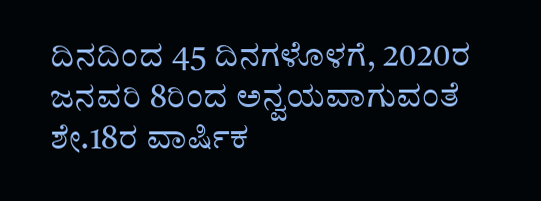ದಿನದಿಂದ 45 ದಿನಗಳೊಳಗೆ, 2020ರ ಜನವರಿ 8ರಿಂದ ಅನ್ವಯವಾಗುವಂತೆ ಶೇ.18ರ ವಾರ್ಷಿಕ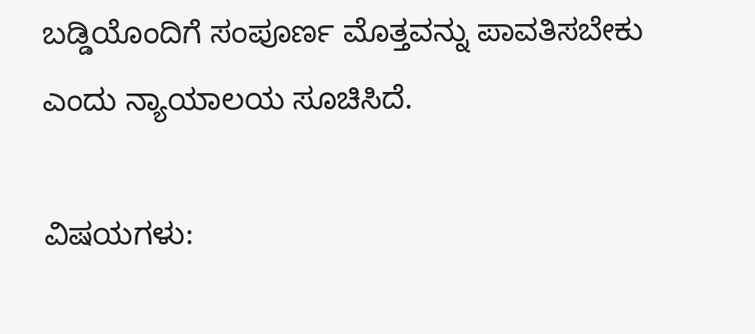ಬಡ್ಡಿಯೊಂದಿಗೆ ಸಂಪೂರ್ಣ ಮೊತ್ತವನ್ನು ಪಾವತಿಸಬೇಕು ಎಂದು ನ್ಯಾಯಾಲಯ ಸೂಚಿಸಿದೆ.

ವಿಷಯಗಳು: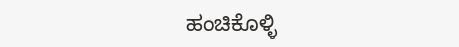ಹಂಚಿಕೊಳ್ಳಿ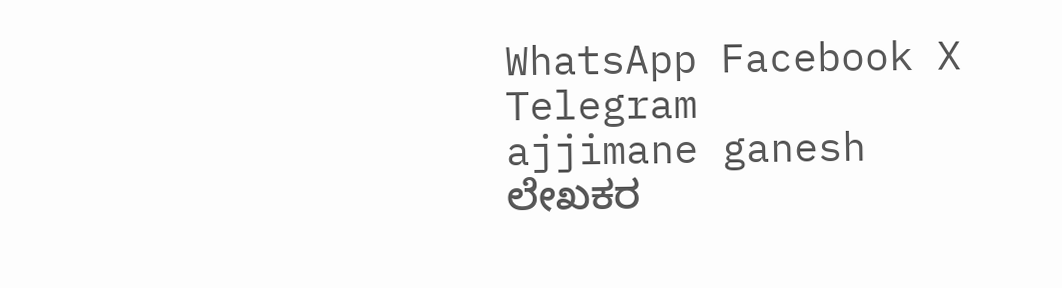WhatsApp Facebook X Telegram
ajjimane ganesh
ಲೇಖಕರ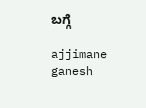ಬಗ್ಗೆ

ajjimane ganesh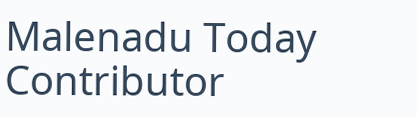Malenadu Today Contributor